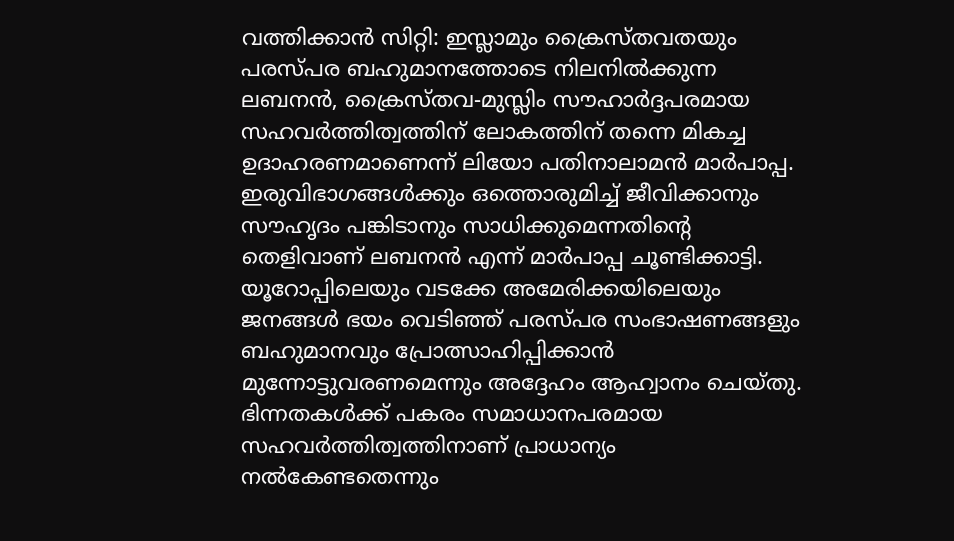വത്തിക്കാൻ സിറ്റി: ഇസ്ലാമും ക്രൈസ്തവതയും പരസ്പര ബഹുമാനത്തോടെ നിലനിൽക്കുന്ന ലബനൻ, ക്രൈസ്തവ-മുസ്ലിം സൗഹാർദ്ദപരമായ സഹവർത്തിത്വത്തിന് ലോകത്തിന് തന്നെ മികച്ച ഉദാഹരണമാണെന്ന് ലിയോ പതിനാലാമൻ മാർപാപ്പ. ഇരുവിഭാഗങ്ങൾക്കും ഒത്തൊരുമിച്ച് ജീവിക്കാനും സൗഹൃദം പങ്കിടാനും സാധിക്കുമെന്നതിന്റെ തെളിവാണ് ലബനൻ എന്ന് മാർപാപ്പ ചൂണ്ടിക്കാട്ടി.
യൂറോപ്പിലെയും വടക്കേ അമേരിക്കയിലെയും ജനങ്ങൾ ഭയം വെടിഞ്ഞ് പരസ്പര സംഭാഷണങ്ങളും ബഹുമാനവും പ്രോത്സാഹിപ്പിക്കാൻ മുന്നോട്ടുവരണമെന്നും അദ്ദേഹം ആഹ്വാനം ചെയ്തു. ഭിന്നതകൾക്ക് പകരം സമാധാനപരമായ സഹവർത്തിത്വത്തിനാണ് പ്രാധാന്യം നൽകേണ്ടതെന്നും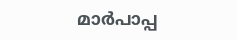മാർപാപ്പ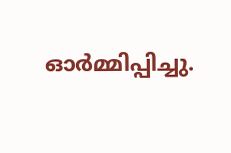ഓർമ്മിപ്പിച്ചു.